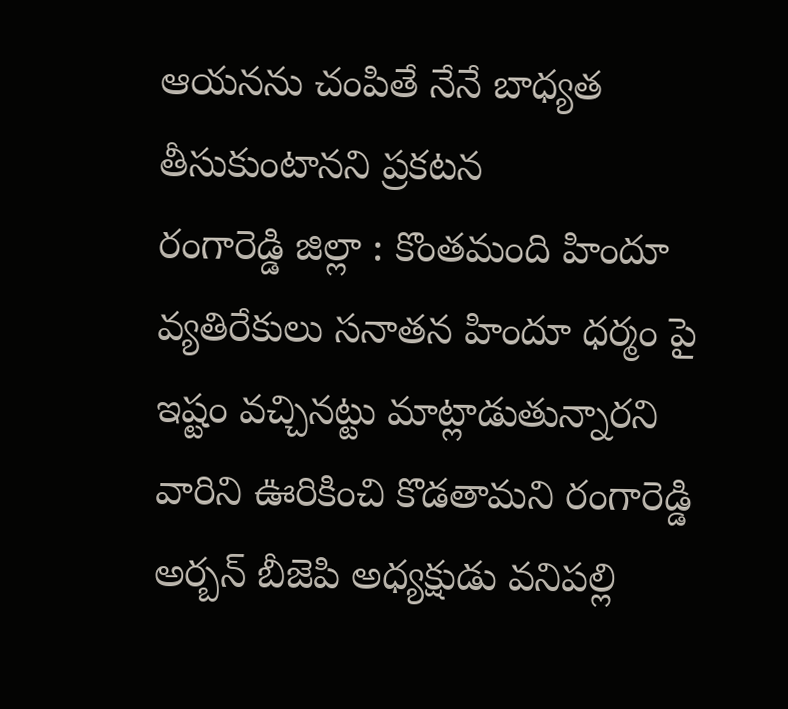ఆయనను చంపితే నేనే బాధ్యత తీసుకుంటానని ప్రకటన
రంగారెడ్డి జిల్లా : కొంతమంది హిందూ వ్యతిరేకులు సనాతన హిందూ ధర్మం పై ఇష్టం వచ్చినట్టు మాట్లాడుతున్నారని వారిని ఊరికించి కొడతామని రంగారెడ్డి అర్బన్ బీజెపి అధ్యక్షుడు వనిపల్లి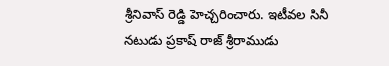శ్రీనివాస్ రెడ్డి హెచ్చరించారు. ఇటీవల సినీ నటుడు ప్రకాష్ రాజ్ శ్రీరాముడు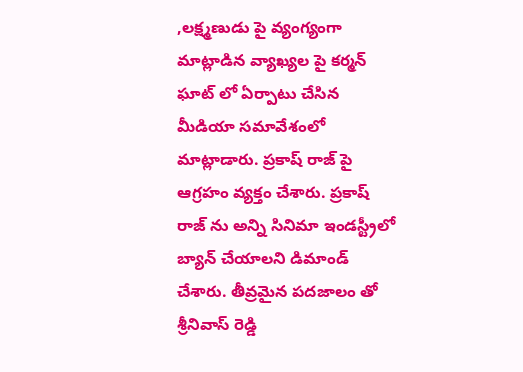,లక్ష్మణుడు పై వ్యంగ్యంగా మాట్లాడిన వ్యాఖ్యల పై కర్మన్ ఘాట్ లో ఏర్పాటు చేసిన మీడియా సమావేశంలో మాట్లాడారు. ప్రకాష్ రాజ్ పై ఆగ్రహం వ్యక్తం చేశారు. ప్రకాష్ రాజ్ ను అన్ని సినిమా ఇండస్ట్రీలో బ్యాన్ చేయాలని డిమాండ్ చేశారు. తీవ్రమైన పదజాలం తో శ్రీనివాస్ రెడ్డి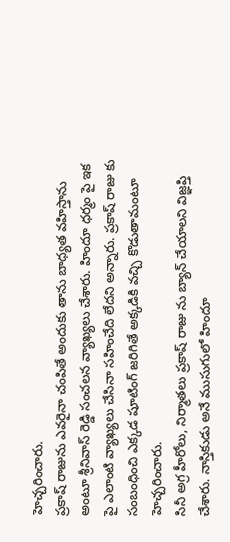హెచ్చరించారు.
ప్రకాష్ రాజును ఎవరైనా చంపితే అందుకు తాను బాధ్యత వహిస్తాను అంటూ శ్రీనివాస్ రెడ్డి సంచలన వ్యాఖ్యలు చేశారు. హిందూ ధర్మం పై ఇక పై ఎలాంటి వ్యాఖ్యలు చేసినా సహించేది లేదని అన్నారు. ప్రకాష్ రాజు కు సంబంధించి ఎక్కడ షూటింగ్ జరిగితే అక్కడికి వచ్చి కొడుతామంటూ హెచ్చరించారు.
సినీ అగ్ర హీరోలు, నిర్మాతలు ప్రకాష్ రాజు ను బ్యాన్ చేయాలని విజ్ఞప్తి చేశారు. నాస్తికుడు అనే ముసుగులో హిందూ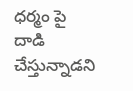ధర్మం పై దాడి చేస్తున్నాడని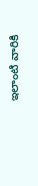ఇలాంటి వారికి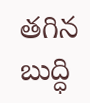తగిన బుద్ధి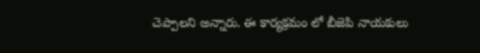చెప్పాలని అన్నారు. ఈ కార్యక్రమం లో బీజెపి నాయకులు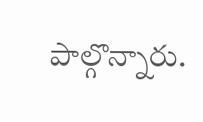పాల్గొన్నారు.